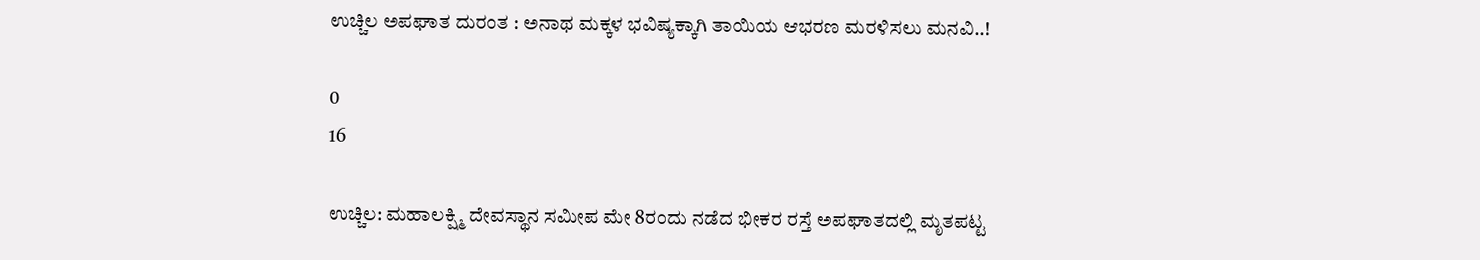ಉಚ್ಚಿಲ ಅಪಘಾತ ದುರಂತ : ಅನಾಥ ಮಕ್ಕಳ ಭವಿಷ್ಯಕ್ಕಾಗಿ ತಾಯಿಯ ಆಭರಣ ಮರಳಿಸಲು ಮನವಿ..!

0
16

ಉಚ್ಚಿಲ: ಮಹಾಲಕ್ಷ್ಮಿ ದೇವಸ್ಥಾನ ಸಮೀಪ ಮೇ 8ರಂದು ನಡೆದ ಭೀಕರ ರಸ್ತೆ ಅಪಘಾತದಲ್ಲಿ ಮೃತಪಟ್ಟ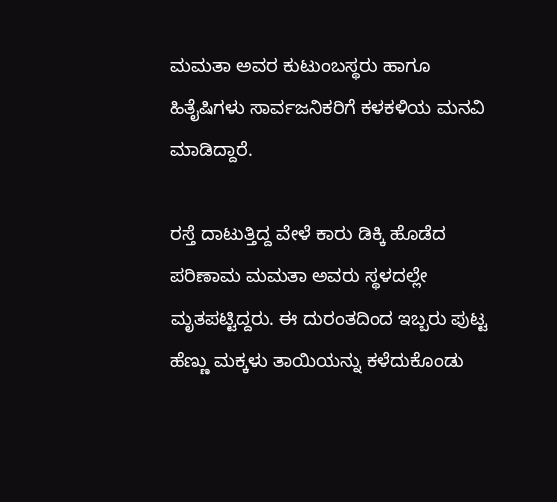ಮಮತಾ ಅವರ ಕುಟುಂಬಸ್ಥರು ಹಾಗೂ ಹಿತೈಷಿಗಳು ಸಾರ್ವಜನಿಕರಿಗೆ ಕಳಕಳಿಯ ಮನವಿ ಮಾಡಿದ್ದಾರೆ.

ರಸ್ತೆ ದಾಟುತ್ತಿದ್ದ ವೇಳೆ ಕಾರು ಡಿಕ್ಕಿ ಹೊಡೆದ ಪರಿಣಾಮ ಮಮತಾ ಅವರು ಸ್ಥಳದಲ್ಲೇ ಮೃತಪಟ್ಟಿದ್ದರು. ಈ ದುರಂತದಿಂದ ಇಬ್ಬರು ಪುಟ್ಟ ಹೆಣ್ಣು ಮಕ್ಕಳು ತಾಯಿಯನ್ನು ಕಳೆದುಕೊಂಡು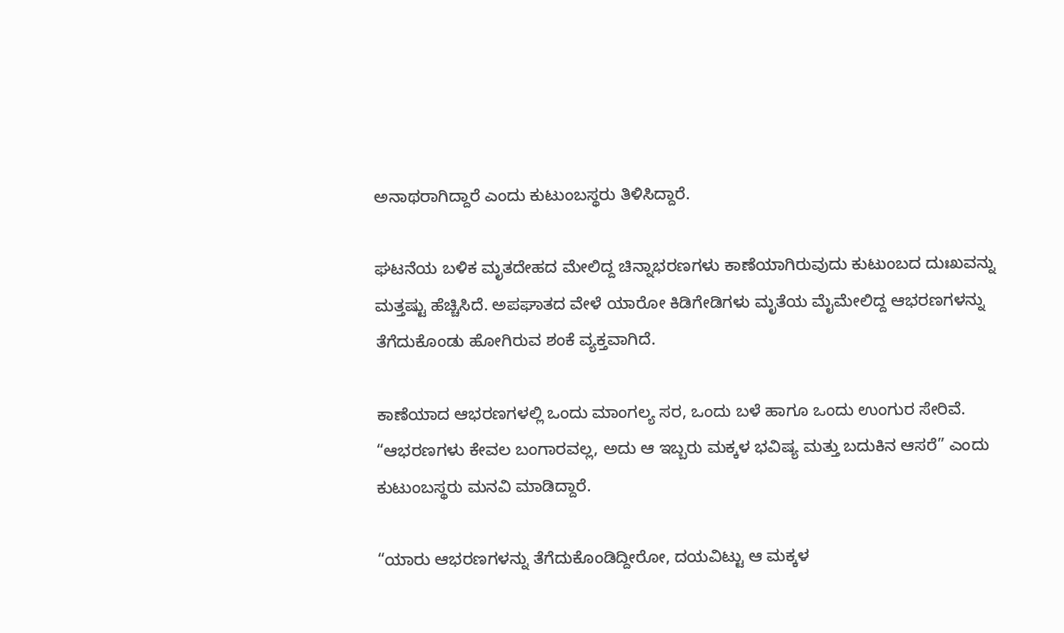ಅನಾಥರಾಗಿದ್ದಾರೆ ಎಂದು ಕುಟುಂಬಸ್ಥರು ತಿಳಿಸಿದ್ದಾರೆ.

ಘಟನೆಯ ಬಳಿಕ ಮೃತದೇಹದ ಮೇಲಿದ್ದ ಚಿನ್ನಾಭರಣಗಳು ಕಾಣೆಯಾಗಿರುವುದು ಕುಟುಂಬದ ದುಃಖವನ್ನು ಮತ್ತಷ್ಟು ಹೆಚ್ಚಿಸಿದೆ. ಅಪಘಾತದ ವೇಳೆ ಯಾರೋ ಕಿಡಿಗೇಡಿಗಳು ಮೃತೆಯ ಮೈಮೇಲಿದ್ದ ಆಭರಣಗಳನ್ನು ತೆಗೆದುಕೊಂಡು ಹೋಗಿರುವ ಶಂಕೆ ವ್ಯಕ್ತವಾಗಿದೆ.

ಕಾಣೆಯಾದ ಆಭರಣಗಳಲ್ಲಿ ಒಂದು ಮಾಂಗಲ್ಯ ಸರ, ಒಂದು ಬಳೆ ಹಾಗೂ ಒಂದು ಉಂಗುರ ಸೇರಿವೆ. “ಆಭರಣಗಳು ಕೇವಲ ಬಂಗಾರವಲ್ಲ, ಅದು ಆ ಇಬ್ಬರು ಮಕ್ಕಳ ಭವಿಷ್ಯ ಮತ್ತು ಬದುಕಿನ ಆಸರೆ” ಎಂದು ಕುಟುಂಬಸ್ಥರು ಮನವಿ ಮಾಡಿದ್ದಾರೆ.

“ಯಾರು ಆಭರಣಗಳನ್ನು ತೆಗೆದುಕೊಂಡಿದ್ದೀರೋ, ದಯವಿಟ್ಟು ಆ ಮಕ್ಕಳ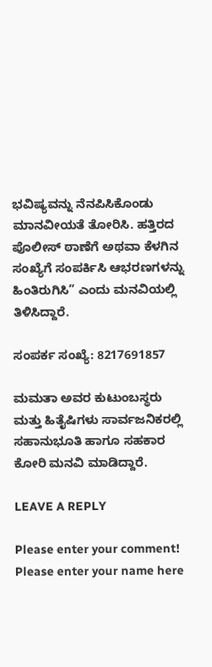ಭವಿಷ್ಯವನ್ನು ನೆನಪಿಸಿಕೊಂಡು ಮಾನವೀಯತೆ ತೋರಿಸಿ. ಹತ್ತಿರದ ಪೊಲೀಸ್ ಠಾಣೆಗೆ ಅಥವಾ ಕೆಳಗಿನ ಸಂಖ್ಯೆಗೆ ಸಂಪರ್ಕಿಸಿ ಆಭರಣಗಳನ್ನು ಹಿಂತಿರುಗಿಸಿ” ಎಂದು ಮನವಿಯಲ್ಲಿ ತಿಳಿಸಿದ್ದಾರೆ.

ಸಂಪರ್ಕ ಸಂಖ್ಯೆ: 8217691857

ಮಮತಾ ಅವರ ಕುಟುಂಬಸ್ಥರು ಮತ್ತು ಹಿತೈಷಿಗಳು ಸಾರ್ವಜನಿಕರಲ್ಲಿ ಸಹಾನುಭೂತಿ ಹಾಗೂ ಸಹಕಾರ ಕೋರಿ ಮನವಿ ಮಾಡಿದ್ದಾರೆ.

LEAVE A REPLY

Please enter your comment!
Please enter your name here